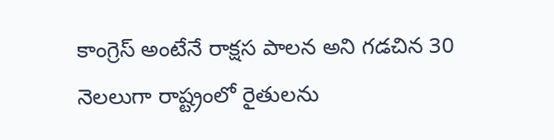కాంగ్రెస్ అంటేనే రాక్షస పాలన అని గడచిన 30 నెలలుగా రాష్ట్రంలో రైతులను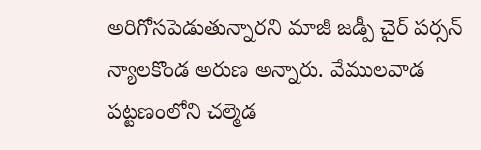అరిగోసపెడుతున్నారని మాజీ జడ్పీ చైర్ పర్సన్ న్యాలకొండ అరుణ అన్నారు. వేములవాడ పట్టణంలోని చల్మెడ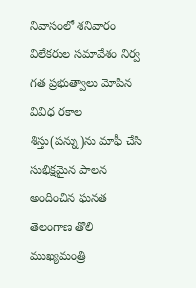నివాసంలో శనివారం విలేకరుల సమావేశం నిర్వ
గత ప్రభుత్వాలు మోపిన వివిధ రకాల శిస్తు(పన్ను)ను మాఫీ చేసి సుభిక్షమైన పాలన అందించిన ఘనత తెలంగాణ తొలి ముఖ్యమంత్రి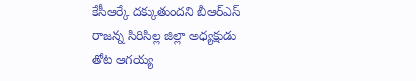కేసీఆర్కే దక్కుతుందని బీఆర్ఎస్ రాజన్న సిరిసిల్ల జిల్లా అధ్యక్షుడు తోట ఆగయ్య